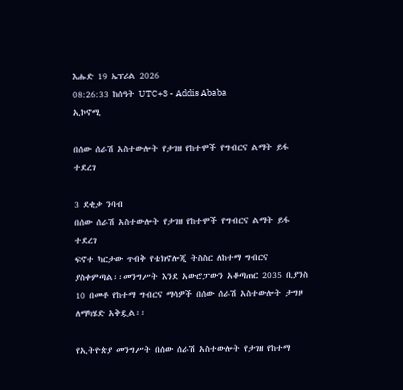እሑድ 19 ኤፕሪል 2026
08:26:33 ከሰዓት UTC+3 - Addis Ababa
ኢኮኖሚ

በሰው ሰራሽ አስተውሎት የታገዘ የከተሞች የግብርና ልማት ይፋ ተደረገ

3 ደቂቃ ንባብ
በሰው ሰራሽ አስተውሎት የታገዘ የከተሞች የግብርና ልማት ይፋ ተደረገ
ፍኖተ ካርታው ጥብቅ የቴክኖሎጂ ትስስር ለከተማ ግብርና ያስቀምጣል፡፡መንግሥት እንደ አውሮፓውን አቆጣጠር 2035 ቢያንስ 10 በመቶ የከተማ ግብርና ማሳዎች በሰው ሰራሽ አስተውሎት ታግዞ ለማካሄድ አቅዷል፡፡

የኢትዮጵያ መንግሥት በሰው ሰራሽ አስተውሎት የታገዘ የከተማ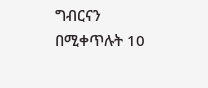ግብርናን በሚቀጥሉት 10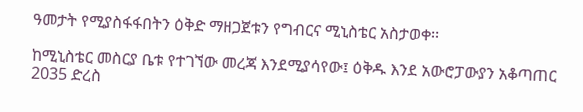ዓመታት የሚያስፋፋበትን ዕቅድ ማዘጋጀቱን የግብርና ሚኒስቴር አስታወቀ፡፡

ከሚኒስቴር መስርያ ቤቱ የተገኘው መረጃ እንደሚያሳየው፤ ዕቅዱ እንደ አውሮፓውያን አቆጣጠር 2035 ድረስ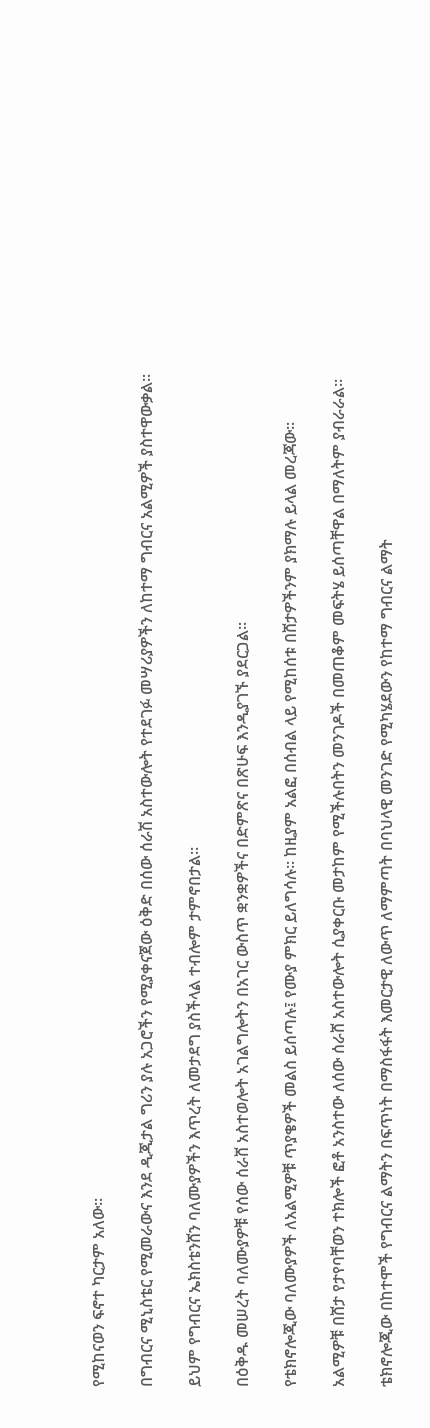የሚከናወን ፍኖተ ካርታም አለው፡፡

በግብርና ሚኒስቴር የሚመራውና እንደ ዲጂታል ግሪን ያሉ አጋሮችን የሚያቀናጀው ዕቅድ በሰው ሰራሽ አስተውሎት የተደገፉ መሣሪያዎችን ለከተማ ግብርና አልሚዎች ያስተዋውቃል፡፡

ይህም የግብርና ኤክስቴንሸን ባለሙያዎችን እጥረት ለመታደግ ያስችላል ተብሎም ታምኖበታል፡፡

በዕቅዱ መሠረት ባለሙያዎቹ የሰው ሰራሸ አስተወሎት አገልግሎትን በአገር ውስጥ ቋንቋዎችና በድምጽና በጽሁፍ እንዲያገኙ ያደርጋል፡፡

የቴክኖሎጂው ባለሙያዎች ለአልሚዎቹ ጥያቄዎች መልስ ይሰጣሉ፤ የሙያ ምክር ይለግሳሉ፡፡ ከዚያም አልፎ በሰብል ላይ የሚከሰቱ በሸታዎችንም ያክማሉ ይላል መረጃው፡፡

አልሚዎቹ በሸታ የታየባቸወን ተክሎች ፎቶ አንስተው ለሰው ሰራሸ አስተውሎት ሲያቀርቡ መታከም የሚችሉበትን መንገዶች በመጠቆም መፍትሄ ይሰጣቸዋል በማለትም ያብራራል፡፡

ቴክኖሎጂው በከተሞች የግብርና ልማትን በፍጥነት በማስፋፋት እመርታዊ ለውጥ ለማምጣት በባህላዊ መንገድ የሚካሄደውን የከተማ ግብርና ልማት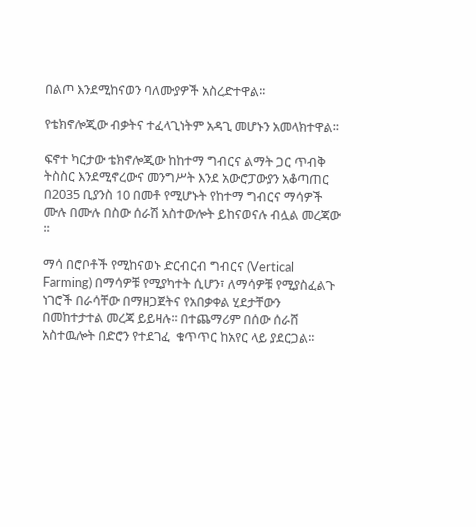በልጦ እንደሚከናወን ባለሙያዎች አስረድተዋል፡፡

የቴክኖሎጂው ብቃትና ተፈላጊነትም አዳጊ መሆኑን አመላክተዋል፡፡

ፍኖተ ካርታው ቴክኖሎጂው ከከተማ ግብርና ልማት ጋር ጥብቅ ትስስር እንደሚኖረውና መንግሥት እንደ አውሮፓውያን አቆጣጠር በ2035 ቢያንስ 10 በመቶ የሚሆኑት የከተማ ግብርና ማሳዎች ሙሉ በሙሉ በስው ሰራሽ አስተውሎት ይከናወናሉ ብሏል መረጃው ፡፡

ማሳ በሮቦቶች የሚከናወኑ ድርብርብ ግብርና (Vertical Farming) በማሳዎቹ የሚያካተት ሲሆን፣ ለማሳዎቹ የሚያስፈልጉ ነገሮች በራሳቸው በማዘጋጀትና የአበቃቀል ሂደታቸውን በመከተታተል መረጃ ይይዛሉ፡፡ በተጨማሪም በሰው ሰራሸ አስተዉሎት በድሮን የተደገፈ  ቁጥጥር ከአየር ላይ ያደርጋል፡፡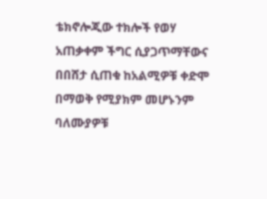ቴክኖሎጂው ተክሎች የወሃ አጠቃቀም ችግር ሲያጋጥማቸውና በበሸታ ሲጠቁ ከአልሚዎቹ ቀድሞ በማወቅ የሚያክም መሆኑንም ባለሙያዎቹ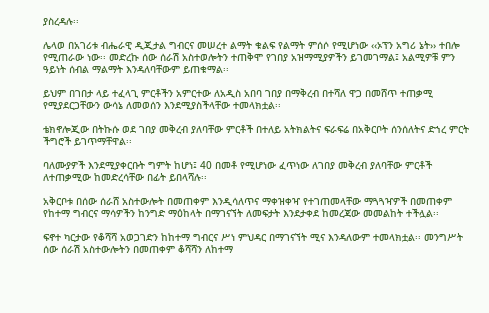ያስረዳሉ፡፡

ሌላወ በአገሪቱ ብሔራዊ ዲጂታል ግብርና መሠረተ ልማት ቁልፍ የልማት ምሰሶ የሚሆነው ‹‹ኦፕን አግሪ ኔት›› ተበሎ የሚጠራው ነው፡፡ መድረኩ ሰው ሰራሽ አስተወሎትን ተጠቅሞ የገበያ አዝማሚያዎችን ይገመገማል፤ አልሚዎቹ ምን ዓይነት ሰብል ማልማት እንዳለባቸውም ይጠቁማል፡፡

ይህም በገበታ ላይ ተፈላጊ ምርቶችን አምርተው ለአዲስ አበባ ገበያ በማቅረብ በተሻለ ዋጋ በመሸጥ ተጠቃሚ የሚያደርጋቸውን ውሳኔ ለመወሰን እንደሚያስችላቸው ተመላክቷል፡፡

ቴክኖሎጂው በትኩሱ ወደ ገበያ መቅረብ ያለባቸው ምርቶች በተለይ አትክልትና ፍራፍሬ በአቅርቦት ሰንሰለትና ድኀረ ምርት ችግሮች ይገጥማቸዋል፡፡

ባለሙያዎች እንደሚያቀርቡት ግምት ከሆነ፤ 40 በመቶ የሚሆነው ፈጥነው ለገበያ መቅረብ ያለባቸው ምርቶች ለተጠቃሚው ከመድረሳቸው በፊት ይበላሻሉ፡፡

አቅርቦቱ በሰው ሰራሸ አስተውሎት በመጠቀም እንዲሳለጥና ማቀዝቀዣ የተገጠመላቸው ማጓጓዣዎች በመጠቀም የከተማ ግብርና ማሳዎችን ከንግድ ማዕከላት በማገናኘት ለመፍታት እንደታቀደ ከመረጃው መመልከት ተችሏል፡፡

ፍኖተ ካርታው የቆሻሻ አወጋገድን ከከተማ ግብርና ሥነ ምህዳር በማገናኘት ሚና እንዳለውም ተመላክቷል፡፡ መንግሥት ሰው ሰራሽ አስተውሎትን በመጠቀም ቆሻሻን ለከተማ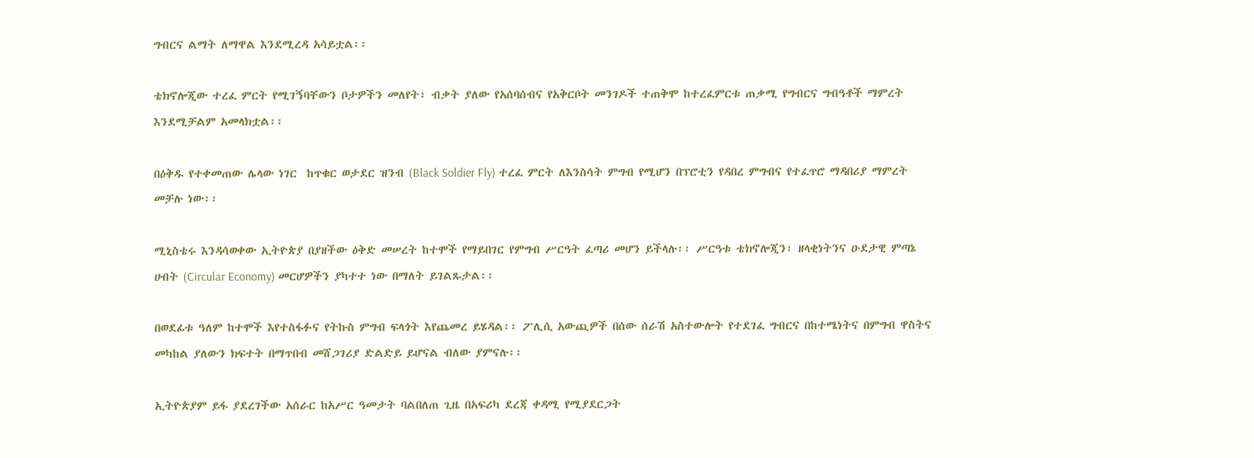ግብርና ልማት ለማዋል እንደሚረዳ አሳይቷል፡፡

ቴክኖሎጂው ተረፈ ምርት የሚገኝባቸውን ቦታዎችን መለየት፣ ብቃት ያለው የአሰባሰብና የአቅርቦት መንገዶች ተጠቅሞ ከተረፈምርቱ ጠቃሚ የግብርና ግብዓቶች ማምረት እንደሚቻልም አመላክቷል፡፡

በዕቅዱ የተቀመጠው ሌላው ነገር  ከጥቁር ወታደር ዝንብ (Black Soldier Fly) ተረፈ ምርት ለእንስሳት ምግብ የሚሆን በፕሮቲን የዳበረ ምግብና የተፈጥሮ ማዳበሪያ ማምረት መቻሉ ነው፡፡

ሚኒስቴሩ እንዳሳወቀው ኢትዮጵያ በያዘችው ዕቅድ መሠረት ከተሞች የማይበገር የምግብ ሥርዓት ፈጣሪ መሆን ይችላሉ፡፡ ሥርዓቱ ቴክኖሎጂን፣ ዘላቂነትንና ዑደታዊ ምጣኔ ሀብት (Circular Economy) መርሆዎችን ያካተተ ነው በማለት ይገልጹታል፡፡

በወደፊቱ ዓለም ከተሞች እየተስፋፉና የትኩስ ምግብ ፍላጎት እየጨመረ ይሄዳል፡፡ ፖሊሲ አውጪዎች በሰው ሰራሽ አስተውሎት የተደገፈ ግብርና በከተሜነትና በምግብ ዋስትና መካከል ያለውን ክፍተት በማጥበብ መሸጋገሪያ ድልድይ ይሆናል ብለው ያምናሉ፡፡

ኢትዮጵያም ይፋ ያደረገችው አሰራር ከአሥር ዓመታት ባልበለጠ ጊዜ በአፍሪካ ደረጃ ቀዳሚ የሚያደርጋት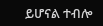ይሆናል ተብሎ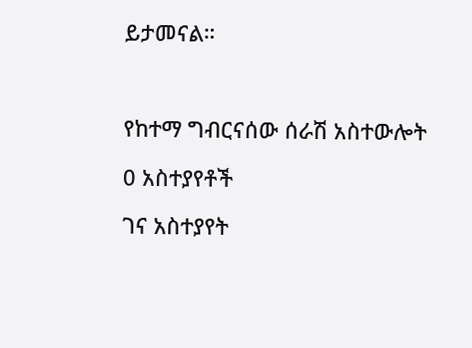ይታመናል።



የከተማ ግብርናሰው ሰራሽ አስተውሎት

0 አስተያየቶች

ገና አስተያየት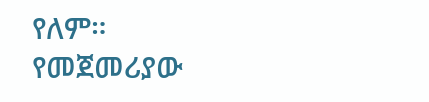የለም። የመጀመሪያው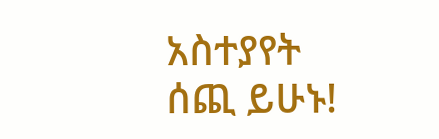አስተያየት ሰጪ ይሁኑ!